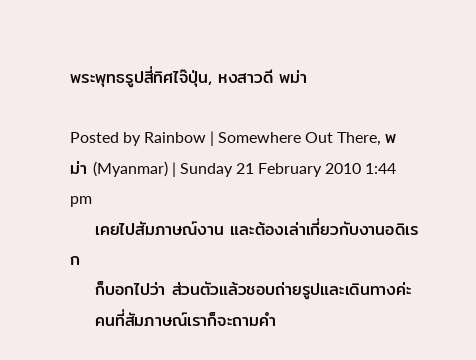พระพุทธรูปสี่ทิศไจ๊ปุ่น, หงสาวดี พม่า

Posted by Rainbow | Somewhere Out There, พม่า (Myanmar) | Sunday 21 February 2010 1:44 pm
    เคยไปสัมภาษณ์งาน และต้องเล่าเกี่ยวกับงานอดิเรก
    ก็บอกไปว่า ส่วนตัวแล้วชอบถ่ายรูปและเดินทางค่ะ
    คนที่สัมภาษณ์เราก็จะถามคำ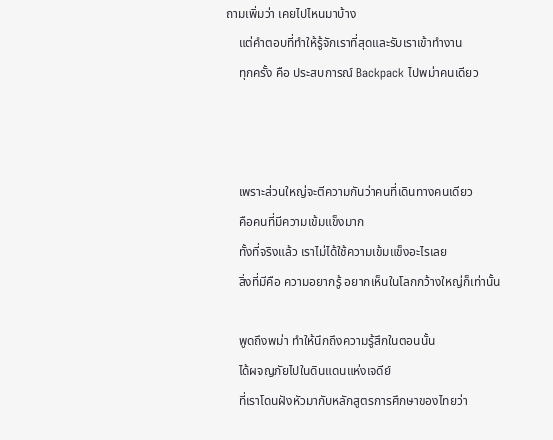ถามเพิ่มว่า เคยไปไหนมาบ้าง
    แต่คำตอบที่ทำให้รู้จักเราที่สุดและรับเราเข้าทำงาน
    ทุกครั้ง คือ ประสบการณ์ Backpack ไปพม่าคนเดียว



    เพราะส่วนใหญ่จะตีความกันว่าคนที่เดินทางคนเดียว
    คือคนที่มีความเข้มแข็งมาก
    ทั้งที่จริงแล้ว เราไม่ได้ใช้ความเข้มแข็งอะไรเลย
    สิ่งที่มีคือ ความอยากรู้ อยากเห็นในโลกกว้างใหญ่ก็เท่านั้น

    พูดถึงพม่า ทำให้นึกถึงความรู้สึกในตอนนั้น
    ได้ผจญภัยไปในดินแดนแห่งเจดีย์
    ที่เราโดนฝังหัวมากับหลักสูตรการศึกษาของไทยว่า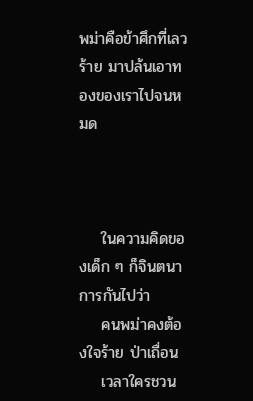พม่าคือข้าศึกที่เลวร้าย มาปล้นเอาทองของเราไปจนหมด



    ในความคิดของเด็ก ๆ ก็จินตนาการกันไปว่า
    คนพม่าคงต้องใจร้าย ป่าเถื่อน
    เวลาใครชวน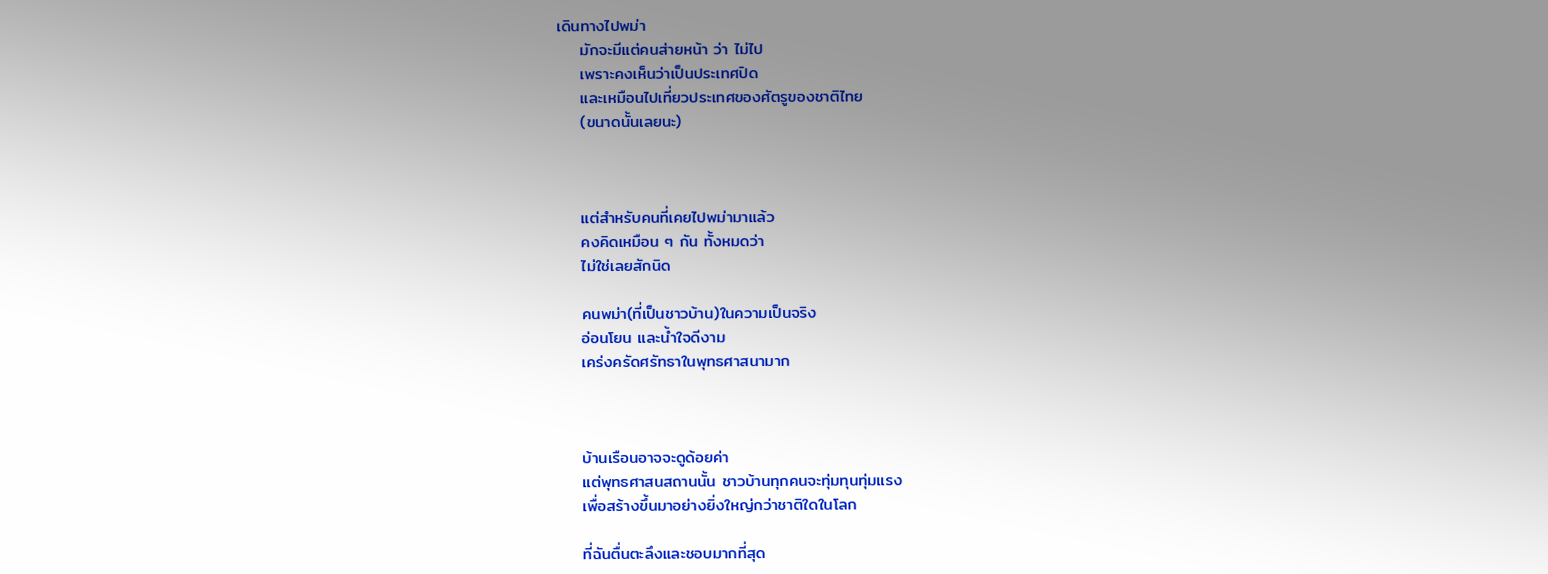เดินทางไปพม่า
    มักจะมีแต่คนส่ายหน้า ว่า ไม่ไป
    เพราะคงเห็นว่าเป็นประเทศปิด
    และเหมือนไปเที่ยวประเทศของศัตรูของชาติไทย
    (ขนาดนั้นเลยนะ)



    แต่สำหรับคนที่เคยไปพม่ามาแล้ว
    คงคิดเหมือน ๆ กัน ทั้งหมดว่า
    ไม่ใช่เลยสักนิด

    คนพม่า(ที่เป็นชาวบ้าน)ในความเป็นจริง
    อ่อนโยน และน้ำใจดีงาม
    เคร่งครัดศรัทธาในพุทธศาสนามาก



    บ้านเรือนอาจจะดูด้อยค่า
    แต่พุทธศาสนสถานนั้น ชาวบ้านทุกคนจะทุ่มทุนทุ่มแรง
    เพื่อสร้างขึ้นมาอย่างยิ่งใหญ่กว่าชาติใดในโลก

    ที่ฉันตื่นตะลึงและชอบมากที่สุด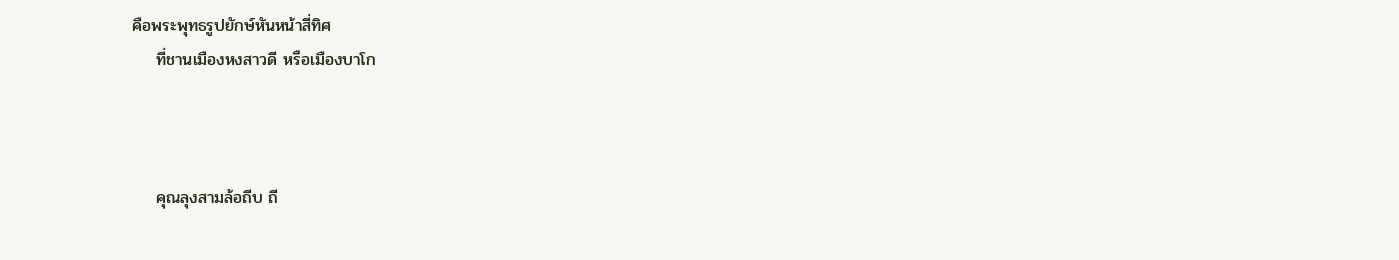คือพระพุทธรูปยักษ์หันหน้าสี่ทิศ
    ที่ชานเมืองหงสาวดี หรือเมืองบาโก



    คุณลุงสามล้อถีบ ถี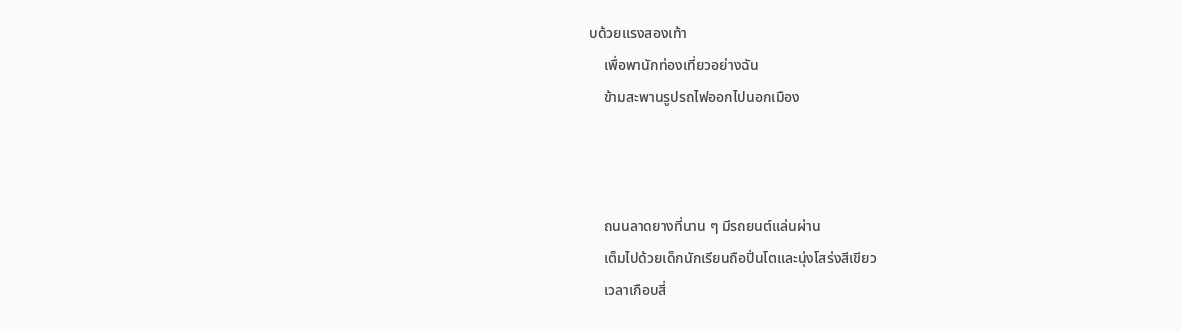บด้วยแรงสองเท้า
    เพื่อพานักท่องเที่ยวอย่างฉัน
    ข้ามสะพานรูปรถไฟออกไปนอกเมือง



    ถนนลาดยางที่นาน ๆ มีรถยนต์แล่นผ่าน
    เต็มไปด้วยเด็กนักเรียนถือปิ่นโตและนุ่งโสร่งสีเขียว
    เวลาเกือบสี่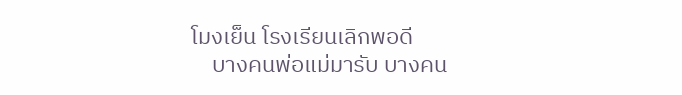โมงเย็น โรงเรียนเลิกพอดี
    บางคนพ่อแม่มารับ บางคน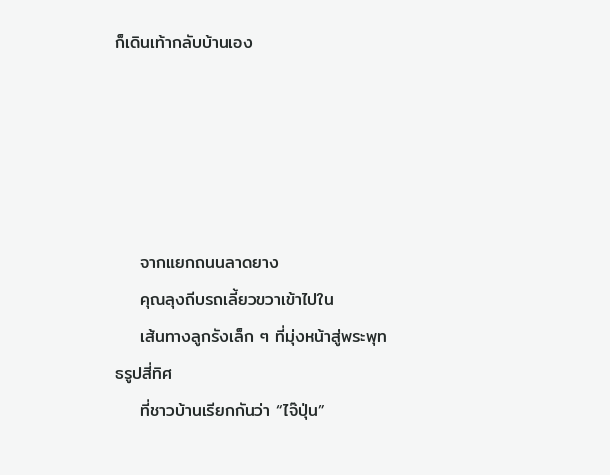ก็เดินเท้ากลับบ้านเอง





    จากแยกถนนลาดยาง
    คุณลุงถีบรถเลี้ยวขวาเข้าไปใน
    เส้นทางลูกรังเล็ก ๆ ที่มุ่งหน้าสู่พระพุทธรูปสี่ทิศ
    ที่ชาวบ้านเรียกกันว่า “ไจ๊ปุ่น”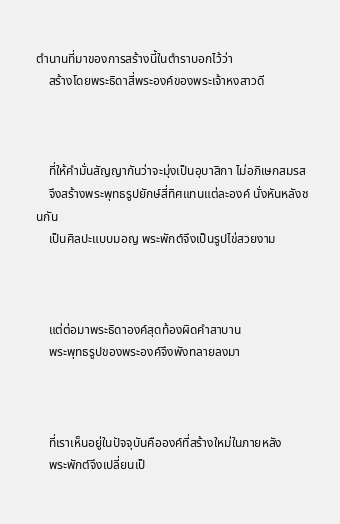ตำนานที่มาของการสร้างนี้ในตำราบอกไว้ว่า
    สร้างโดยพระธิดาสี่พระองค์ของพระเจ้าหงสาวดี



    ที่ให้คำมั่นสัญญากันว่าจะมุ่งเป็นอุบาสิกา ไม่อภิเษกสมรส
    จึงสร้างพระพุทธรูปยักษ์สี่ทิศแทนแต่ละองค์ นั่งหันหลังชนกัน
    เป็นศิลปะแบบมอญ พระพักต์จึงเป็นรูปไข่สวยงาม



    แต่ต่อมาพระธิดาองค์สุดท้องผิดคำสาบาน
    พระพุทธรูปของพระองค์จึงพังทลายลงมา



    ที่เราเห็นอยู่ในปัจจุบันคือองค์ที่สร้างใหม่ในภายหลัง
    พระพักต์จึงเปลี่ยนเป็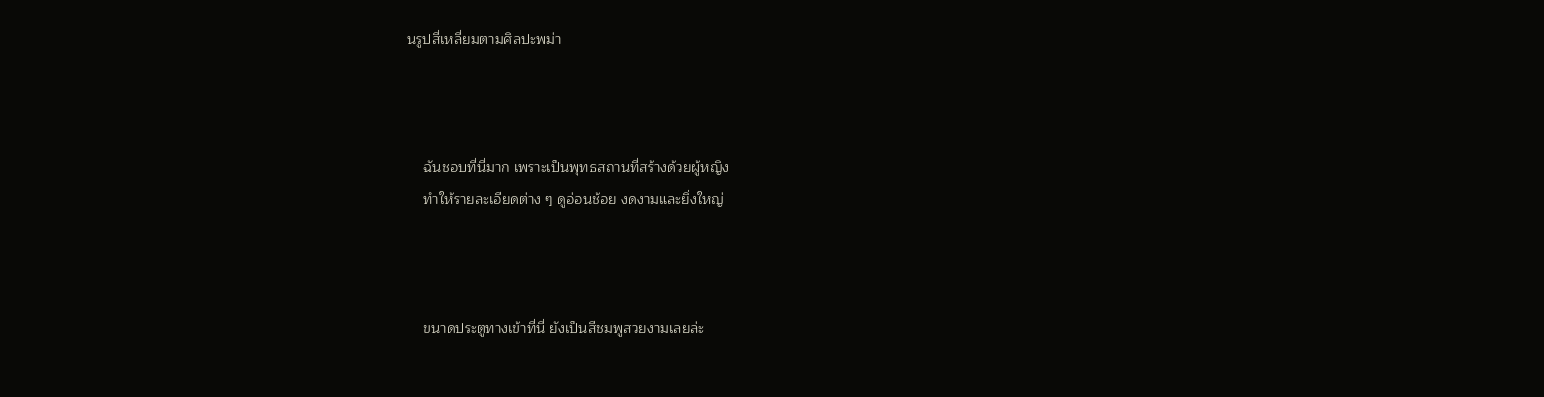นรูปสี่เหลี่ยมตามศิลปะพม่า



    ฉันชอบที่นี่มาก เพราะเป็นพุทธสถานที่สร้างด้วยผู้หญิง
    ทำให้รายละเอียดต่าง ๆ ดูอ่อนช้อย งดงามและยิ่งใหญ่



    ขนาดประตูทางเข้าที่นี่ ยังเป็นสีชมพูสวยงามเลยล่ะ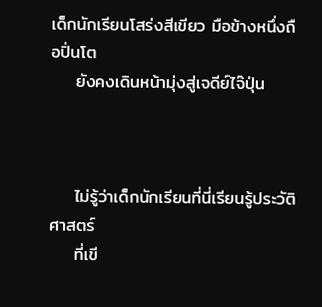เด็กนักเรียนโสร่งสีเขียว มือข้างหนึ่งถือปิ่นโต
    ยังคงเดินหน้ามุ่งสู่เจดีย์ไจ๊ปุ่น



    ไม่รู้ว่าเด็กนักเรียนที่นี่เรียนรู้ประวัติศาสตร์
    ที่เขี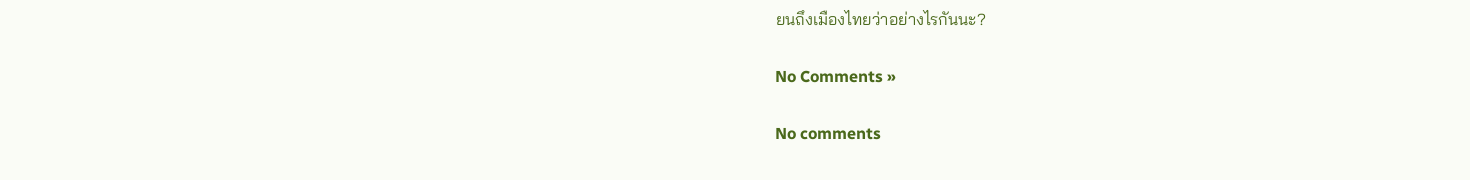ยนถึงเมืองไทยว่าอย่างไรกันนะ?

No Comments »

No comments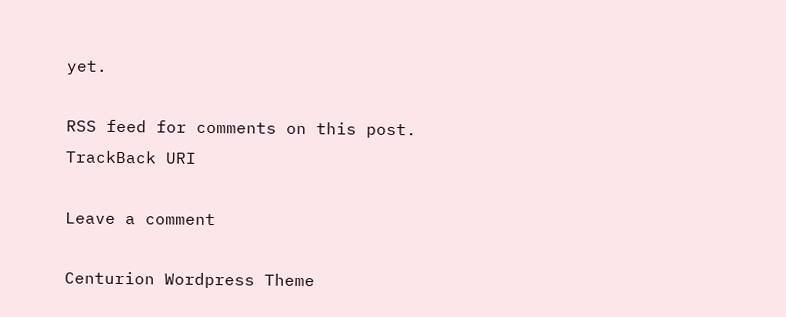yet.

RSS feed for comments on this post. TrackBack URI

Leave a comment

Centurion Wordpress Theme